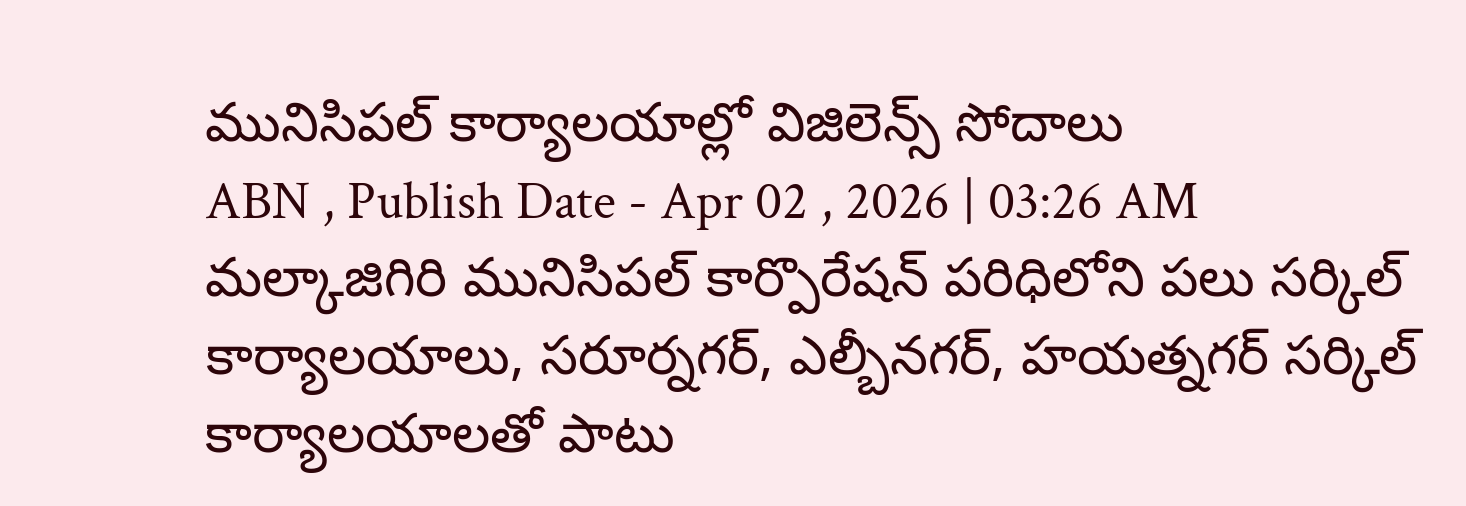మునిసిపల్ కార్యాలయాల్లో విజిలెన్స్ సోదాలు
ABN , Publish Date - Apr 02 , 2026 | 03:26 AM
మల్కాజిగిరి మునిసిపల్ కార్పొరేషన్ పరిధిలోని పలు సర్కిల్ కార్యాలయాలు, సరూర్నగర్, ఎల్బీనగర్, హయత్నగర్ సర్కిల్ కార్యాలయాలతో పాటు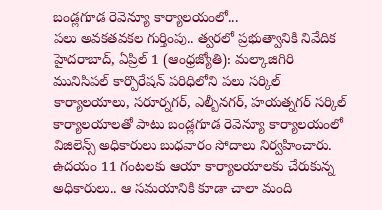బండ్లగూడ రెవెన్యూ కార్యాలయంలో...
పలు అవకతవకల గుర్తింపు.. త్వరలో ప్రభుత్వానికి నివేదిక
హైదరాబాద్, ఏప్రిల్ 1 (ఆంధ్రజ్యోతి): మల్కాజిగిరి మునిసిపల్ కార్పొరేషన్ పరిధిలోని పలు సర్కిల్ కార్యాలయాలు, సరూర్నగర్, ఎల్బీనగర్, హయత్నగర్ సర్కిల్ కార్యాలయాలతో పాటు బండ్లగూడ రెవెన్యూ కార్యాలయంలో విజిలెన్స్ అధికారులు బుధవారం సోదాలు నిర్వహించారు. ఉదయం 11 గంటలకు ఆయా కార్యాలయాలకు చేరుకున్న అధికారులు.. ఆ సమయానికి కూడా చాలా మంది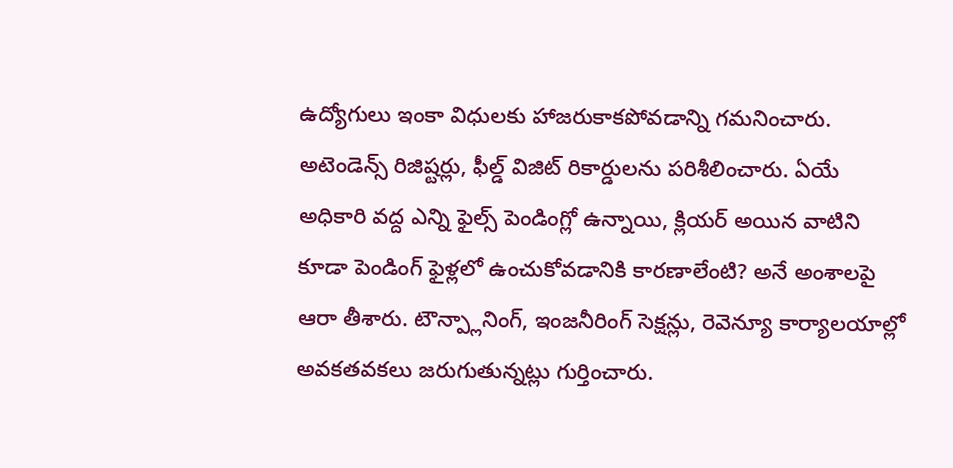ఉద్యోగులు ఇంకా విధులకు హాజరుకాకపోవడాన్ని గమనించారు. అటెండెన్స్ రిజిష్టర్లు, ఫీల్డ్ విజిట్ రికార్డులను పరిశీలించారు. ఏయే అధికారి వద్ద ఎన్ని ఫైల్స్ పెండింగ్లో ఉన్నాయి, క్లియర్ అయిన వాటిని కూడా పెండింగ్ ఫైళ్లలో ఉంచుకోవడానికి కారణాలేంటి? అనే అంశాలపై ఆరా తీశారు. టౌన్ప్లానింగ్, ఇంజనీరింగ్ సెక్షన్లు, రెవెన్యూ కార్యాలయాల్లో అవకతవకలు జరుగుతున్నట్లు గుర్తించారు.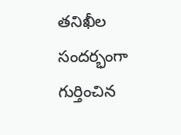తనిఖీల సందర్భంగా గుర్తించిన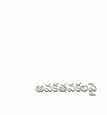అవకతవకలపై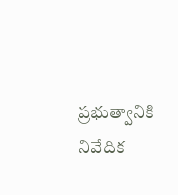ప్రభుత్వానికి నివేదిక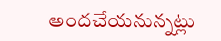అందచేయనున్నట్లు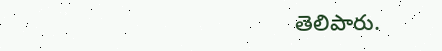తెలిపారు.